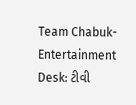Team Chabuk-Entertainment Desk: ટીવી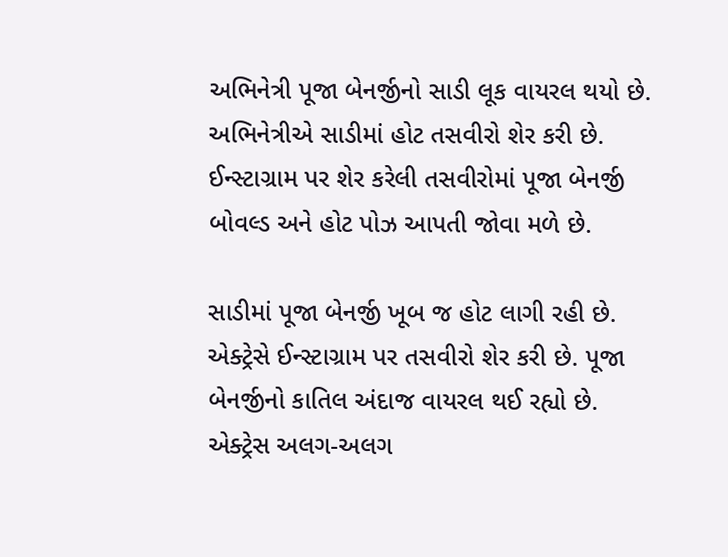અભિનેત્રી પૂજા બેનર્જીનો સાડી લૂક વાયરલ થયો છે. અભિનેત્રીએ સાડીમાં હોટ તસવીરો શેર કરી છે. ઈન્સ્ટાગ્રામ પર શેર કરેલી તસવીરોમાં પૂજા બેનર્જી બોવલ્ડ અને હોટ પોઝ આપતી જોવા મળે છે.

સાડીમાં પૂજા બેનર્જી ખૂબ જ હોટ લાગી રહી છે. એક્ટ્રેસે ઈન્સ્ટાગ્રામ પર તસવીરો શેર કરી છે. પૂજા બેનર્જીનો કાતિલ અંદાજ વાયરલ થઈ રહ્યો છે. એક્ટ્રેસ અલગ-અલગ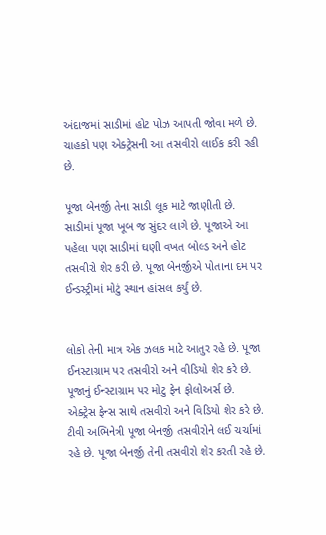અંદાજમાં સાડીમાં હોટ પોઝ આપતી જોવા મળે છે. ચાહકો પણ એક્ટ્રેસની આ તસવીરો લાઈક કરી રહી છે.

પૂજા બેનર્જી તેના સાડી લૂક માટે જાણીતી છે. સાડીમાં પૂજા ખૂબ જ સુંદર લાગે છે. પૂજાએ આ પહેલા પણ સાડીમાં ઘણી વખત બોલ્ડ અને હોટ તસવીરો શેર કરી છે. પૂજા બેનર્જીએ પોતાના દમ પર ઈન્ડસ્ટ્રીમાં મોટું સ્થાન હાંસલ કર્યું છે.


લોકો તેની માત્ર એક ઝલક માટે આતુર રહે છે. પૂજા ઈનસ્ટાગ્રામ પર તસવીરો અને વીડિયો શેર કરે છે. પૂજાનું ઈન્સ્ટાગ્રામ પર મોટુ ફેન ફોલોઅર્સ છે. એક્ટ્રેસ ફેન્સ સાથે તસવીરો અને વિડિયો શેર કરે છે. ટીવી અભિનેત્રી પૂજા બેનર્જી તસવીરોને લઈ ચર્ચામાં રહે છે. પૂજા બેનર્જી તેની તસવીરો શેર કરતી રહે છે.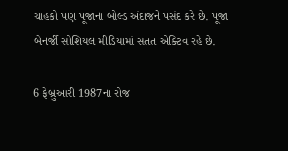ચાહકો પણ પૂજાના બોલ્ડ અંદાજને પસંદ કરે છે. પૂજા બેનર્જી સોશિયલ મીડિયામાં સતત એક્ટિવ રહે છે.

6 ફેબ્રુઆરી 1987ના રોજ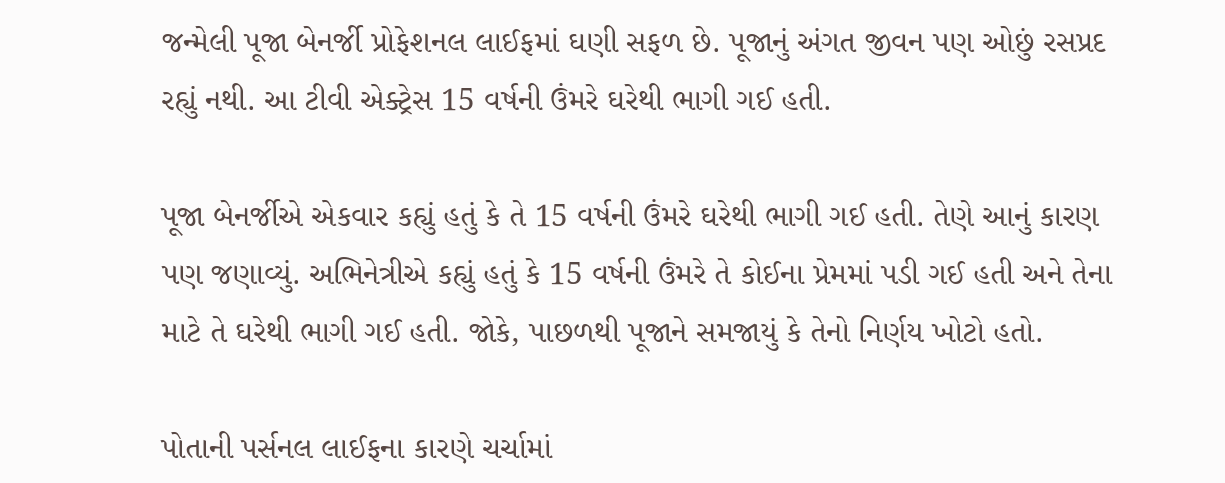જન્મેલી પૂજા બેનર્જી પ્રોફેશનલ લાઈફમાં ઘણી સફળ છે. પૂજાનું અંગત જીવન પણ ઓછું રસપ્રદ રહ્યું નથી. આ ટીવી એક્ટ્રેસ 15 વર્ષની ઉંમરે ઘરેથી ભાગી ગઈ હતી.

પૂજા બેનર્જીએ એકવાર કહ્યું હતું કે તે 15 વર્ષની ઉંમરે ઘરેથી ભાગી ગઈ હતી. તેણે આનું કારણ પણ જણાવ્યું. અભિનેત્રીએ કહ્યું હતું કે 15 વર્ષની ઉંમરે તે કોઈના પ્રેમમાં પડી ગઈ હતી અને તેના માટે તે ઘરેથી ભાગી ગઈ હતી. જોકે, પાછળથી પૂજાને સમજાયું કે તેનો નિર્ણય ખોટો હતો.

પોતાની પર્સનલ લાઈફના કારણે ચર્ચામાં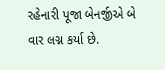રહેનારી પૂજા બેનર્જીએ બે વાર લગ્ન કર્યા છે.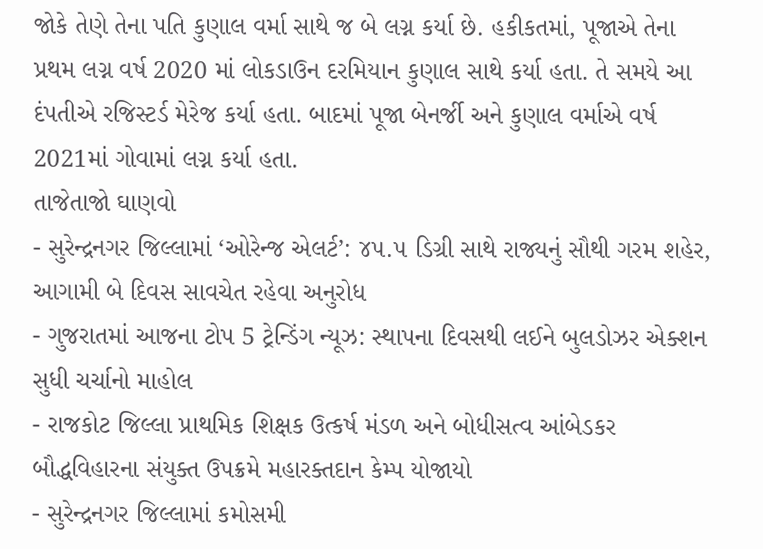જોકે તેણે તેના પતિ કુણાલ વર્મા સાથે જ બે લગ્ન કર્યા છે. હકીકતમાં, પૂજાએ તેના પ્રથમ લગ્ન વર્ષ 2020 માં લોકડાઉન દરમિયાન કુણાલ સાથે કર્યા હતા. તે સમયે આ દંપતીએ રજિસ્ટર્ડ મેરેજ કર્યા હતા. બાદમાં પૂજા બેનર્જી અને કુણાલ વર્માએ વર્ષ 2021માં ગોવામાં લગ્ન કર્યા હતા.
તાજેતાજો ઘાણવો
- સુરેન્દ્રનગર જિલ્લામાં ‘ઓરેન્જ એલર્ટ’: ૪૫.૫ ડિગ્રી સાથે રાજ્યનું સૌથી ગરમ શહેર, આગામી બે દિવસ સાવચેત રહેવા અનુરોધ
- ગુજરાતમાં આજના ટોપ 5 ટ્રેન્ડિંગ ન્યૂઝ: સ્થાપના દિવસથી લઈને બુલડોઝર એક્શન સુધી ચર્ચાનો માહોલ
- રાજકોટ જિલ્લા પ્રાથમિક શિક્ષક ઉત્કર્ષ મંડળ અને બોધીસત્વ આંબેડકર બૌદ્ધવિહારના સંયુક્ત ઉપક્રમે મહારક્તદાન કેમ્પ યોજાયો
- સુરેન્દ્રનગર જિલ્લામાં કમોસમી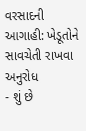વરસાદની આગાહી: ખેડૂતોને સાવચેતી રાખવા અનુરોધ
- શું છે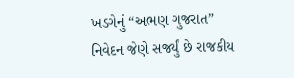ખડગેનું “અભણ ગુજરાત” નિવેદન જેણે સર્જ્યું છે રાજકીય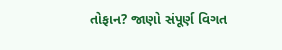તોફાન? જાણો સંપૂર્ણ વિગત